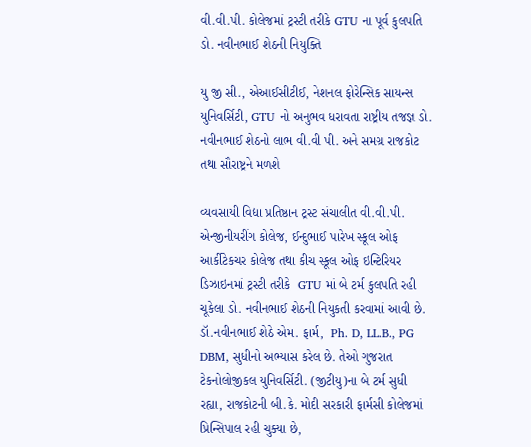વી.વી.પી. કોલેજમાં ટ્રસ્ટી તરીકે GTU ના પૂર્વ કુલપતિ ડો. નવીનભાઈ શેઠની નિયુક્તિ

યુ જી સી., એઆઈસીટીઈ, નેશનલ ફોરેન્સિક સાયન્સ યુનિવર્સિટી, GTU નો અનુભવ ધરાવતા રાષ્ટ્રીય તજજ્ઞ ડો. નવીનભાઈ શેઠનો લાભ વી.વી પી. અને સમગ્ર રાજકોટ તથા સૌરાષ્ટ્રને મળશે

વ્યવસાયી વિદ્યા પ્રતિષ્ઠાન ટ્રસ્ટ સંચાલીત વી.વી.પી. એન્જીનીયરીંગ કોલેજ, ઈન્દુભાઈ પારેખ સ્કૂલ ઓફ આર્કીટેકચર કોલેજ તથા કીચ સ્કૂલ ઓફ ઇન્ટિરિયર ડિઝાઇનમાં ટ્રસ્ટી તરીકે  GTU માં બે ટર્મ કુલપતિ રહી ચૂકેલા ડો. નવીનભાઈ શેઠની નિયુકતી કરવામાં આવી છે. ડૉ.નવીનભાઈ શેઠે એમ. ફાર્મ,  Ph. D, LL.B., PG DBM, સુધીનો અભ્યાસ કરેલ છે. તેઓ ગુજરાત ટેકનોલોજીકલ યુનિવર્સિટી. (જીટીયુ)ના બે ટર્મ સુધી રહ્યા, રાજકોટની બી.કે. મોદી સરકારી ફાર્મસી કોલેજમાં પ્રિન્સિપાલ રહી ચુક્યા છે,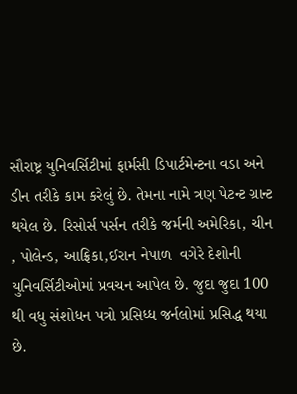સૌરાષ્ટ્ર યુનિવર્સિટીમાં ફાર્મસી ડિપાર્ટમેન્ટના વડા અને ડીન તરીકે કામ કરેલું છે. તેમના નામે ત્રણ પેટન્ટ ગ્રાન્ટ થયેલ છે. રિસોર્સ પર્સન તરીકે જર્મની અમેરિકા, ચીન , પોલેન્ડ, આફ્રિકા,ઈરાન નેપાળ  વગેરે દેશોની યુનિવર્સિટીઓમાં પ્રવચન આપેલ છે. જુદા જુદા 100 થી વધુ સંશોધન પત્રો પ્રસિધ્ધ જર્નલોમાં પ્રસિદ્ધ થયા છે.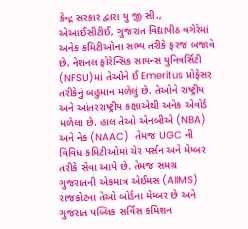કેન્દ્ર સરકાર દ્વારા યુ જી સી., એઆઈસીટીઈ, ગુજરાત વિદ્યાપીઠ વગેરેમાં અનેક કમિટીઓના સભ્ય તરીકે ફરજ બજાવે છે. નેશનલ ફોરેન્સિક સાયન્સ યુનિવર્સિટી (NFSU)માં તેઓને ઈ Emeritus પ્રોફેસર તરીકેનું બહુમાન મળેલું છે. તેઓને રાષ્ટ્રીય અને આંતરરાષ્ટ્રીય કક્ષાએથી અનેક એવોર્ડ મળેલા છે. હાલ તેઓ એનબીએ (NBA) અને નેક (NAAC)  તેમજ UGC ની વિવિધ કમિટીઓમાં ચેર પર્સન અને મેમ્બર તરીકે સેવા આપે છે. તેમજ સમગ્ર ગુજરાતની એકમાત્ર એઈમસ (AIIMS) રાજકોટના તેઓ બોર્ડના મેમ્બર છે અને ગુજરાત પબ્લિક સર્વિસ કમિશન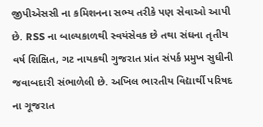જીપીએસસી ના કમિશનના સભ્ય તરીકે પણ સેવાઓ આપી છે. RSS ના બાલ્યકાળથી સ્વયંસેવક છે તથા સંઘના તૃતીય વર્ષ શિક્ષિત, ગટ નાયકથી ગુજરાત પ્રાંત સંપર્ક પ્રમુખ સુધીની જવાબદારી સંભાળેલી છે. અખિલ ભારતીય વિદ્યાર્થી પરિષદ ના ગૂજરાત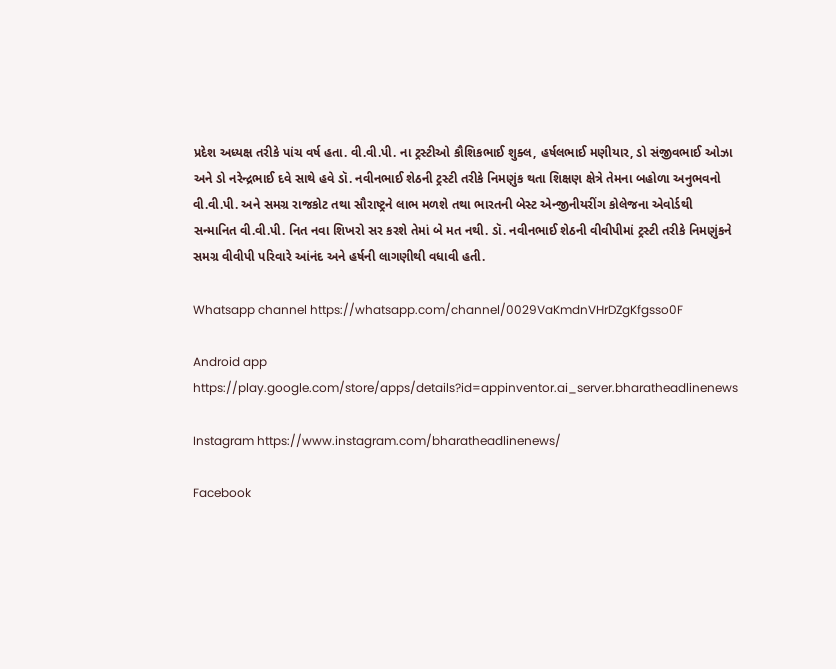પ્રદેશ અધ્યક્ષ તરીકે પાંચ વર્ષ હતા. વી.વી.પી. ના ટ્રસ્ટીઓ કૌશિકભાઈ શુક્લ, હર્ષલભાઈ મણીયાર, ડો સંજીવભાઈ ઓઝા અને ડો નરેન્દ્રભાઈ દવે સાથે હવે ડૉ. નવીનભાઈ શેઠની ટ્રસ્ટી તરીકે નિમણુંક થતા શિક્ષણ ક્ષેત્રે તેમના બહોળા અનુભવનો વી.વી.પી. અને સમગ્ર રાજકોટ તથા સૌરાષ્ટ્રને લાભ મળશે તથા ભારતની બેસ્ટ એન્જીનીયરીંગ કોલેજના એવોર્ડથી સન્માનિત વી.વી.પી. નિત નવા શિખરો સર કરશે તેમાં બે મત નથી. ડૉ. નવીનભાઈ શેઠની વીવીપીમાં ટ્રસ્ટી તરીકે નિમણુંકને સમગ્ર વીવીપી પરિવારે આંનંદ અને હર્ષની લાગણીથી વધાવી હતી.

Whatsapp channel https://whatsapp.com/channel/0029VaKmdnVHrDZgKfgsso0F

Android app https://play.google.com/store/apps/details?id=appinventor.ai_server.bharatheadlinenews

Instagram https://www.instagram.com/bharatheadlinenews/

Facebook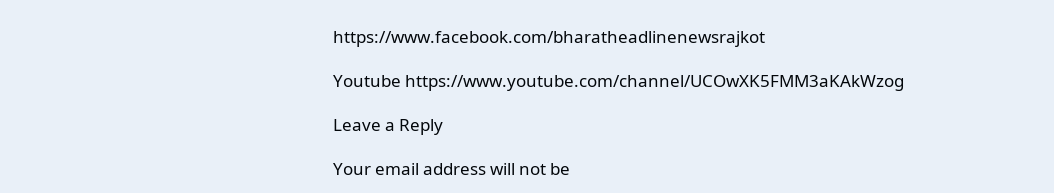https://www.facebook.com/bharatheadlinenewsrajkot

Youtube https://www.youtube.com/channel/UCOwXK5FMM3aKAkWzog

Leave a Reply

Your email address will not be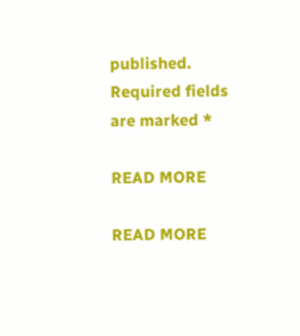published. Required fields are marked *

READ MORE

READ MORE